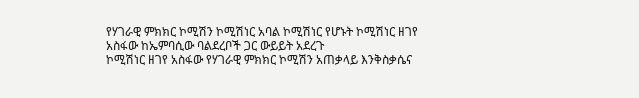የሃገራዊ ምክክር ኮሚሽን ኮሚሽነር አባል ኮሚሽነር የሆኑት ኮሚሽነር ዘገየ አስፋው ከኤምባሲው ባልደረቦች ጋር ውይይት አደረጉ
ኮሚሽነር ዘገየ አስፋው የሃገራዊ ምክክር ኮሚሽን አጠቃላይ እንቅስቃሴና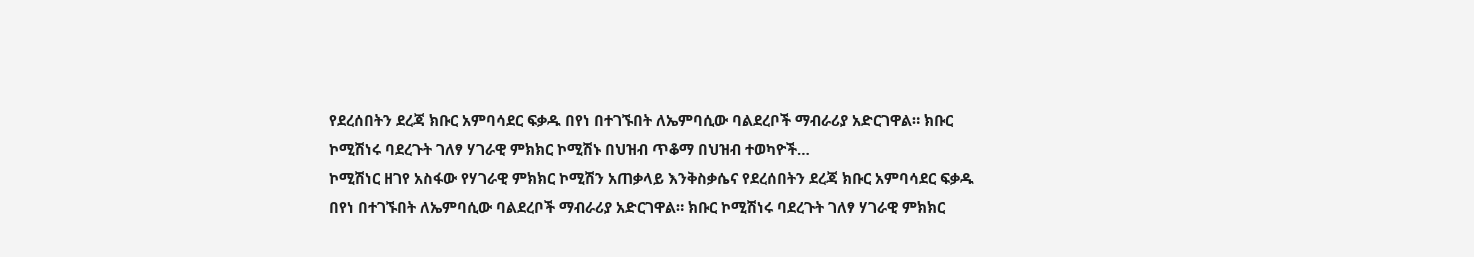የደረሰበትን ደረጃ ክቡር አምባሳደር ፍቃዱ በየነ በተገኙበት ለኤምባሲው ባልደረቦች ማብራሪያ አድርገዋል። ክቡር ኮሚሽነሩ ባደረጉት ገለፃ ሃገራዊ ምክክር ኮሚሽኑ በህዝብ ጥቆማ በህዝብ ተወካዮች…
ኮሚሽነር ዘገየ አስፋው የሃገራዊ ምክክር ኮሚሽን አጠቃላይ እንቅስቃሴና የደረሰበትን ደረጃ ክቡር አምባሳደር ፍቃዱ በየነ በተገኙበት ለኤምባሲው ባልደረቦች ማብራሪያ አድርገዋል። ክቡር ኮሚሽነሩ ባደረጉት ገለፃ ሃገራዊ ምክክር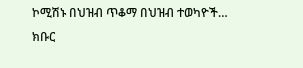ኮሚሽኑ በህዝብ ጥቆማ በህዝብ ተወካዮች…
ክቡር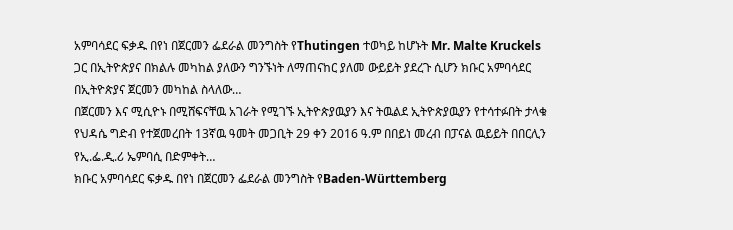አምባሳደር ፍቃዱ በየነ በጀርመን ፌደራል መንግስት የThutingen ተወካይ ከሆኑት Mr. Malte Kruckels ጋር በኢትዮጵያና በክልሉ መካከል ያለውን ግንኙነት ለማጠናከር ያለመ ውይይት ያደረጉ ሲሆን ክቡር አምባሳደር በኢትዮጵያና ጀርመን መካከል ስላለው…
በጀርመን እና ሚሲዮኑ በሚሸፍናቸዉ አገራት የሚገኙ ኢትዮጵያዉያን እና ትዉልደ ኢትዮጵያዉያን የተሳተፉበት ታላቁ የህዳሴ ግድብ የተጀመረበት 13ኛዉ ዓመት መጋቢት 29 ቀን 2016 ዓ.ም በበይነ መረብ በፓናል ዉይይት በበርሊን የኢ.ፌ.ዲ.ሪ ኤምባሲ በድምቀት…
ክቡር አምባሳደር ፍቃዱ በየነ በጀርመን ፌደራል መንግስት የBaden-Württemberg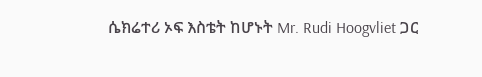ሴክሬተሪ ኦፍ እስቴት ከሆኑት Mr. Rudi Hoogvliet ጋር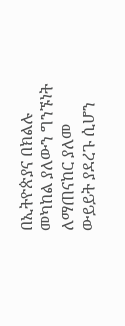በኢትዮጵያና በክልሉ መካከል ያለውን ግንኙነት ለማጠናከር ያለመ ውይይት ያደረጉ ሲሆን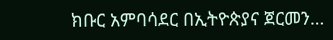ክቡር አምባሳደር በኢትዮጵያና ጀርመን…